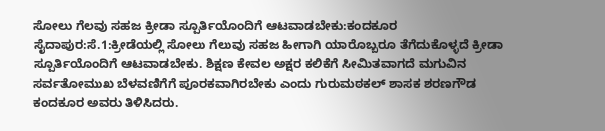ಸೋಲು ಗೆಲವು ಸಹಜ ಕ್ರೀಡಾ ಸ್ಪೂರ್ತಿಯೊಂದಿಗೆ ಆಟವಾಡಬೇಕು:ಕಂದಕೂರ
ಸೈದಾಪುರ:ಸೆ.1:ಕ್ರೀಡೆಯಲ್ಲಿ ಸೋಲು ಗೆಲುವು ಸಹಜ ಹೀಗಾಗಿ ಯಾರೊಬ್ಬರೂ ತೆಗೆದುಕೊಳ್ಳದೆ ಕ್ರೀಡಾ ಸ್ಪೂರ್ತಿಯೊಂದಿಗೆ ಆಟವಾಡಬೇಕು. ಶಿಕ್ಷಣ ಕೇವಲ ಅಕ್ಷರ ಕಲಿಕೆಗೆ ಸೀಮಿತವಾಗದೆ ಮಗುವಿನ ಸರ್ವತೋಮುಖ ಬೆಳವಣಿಗೆಗೆ ಪೂರಕವಾಗಿರಬೇಕು ಎಂದು ಗುರುಮಠಕಲ್ ಶಾಸಕ ಶರಣಗೌಡ ಕಂದಕೂರ ಅವರು ತಿಳಿಸಿದರು.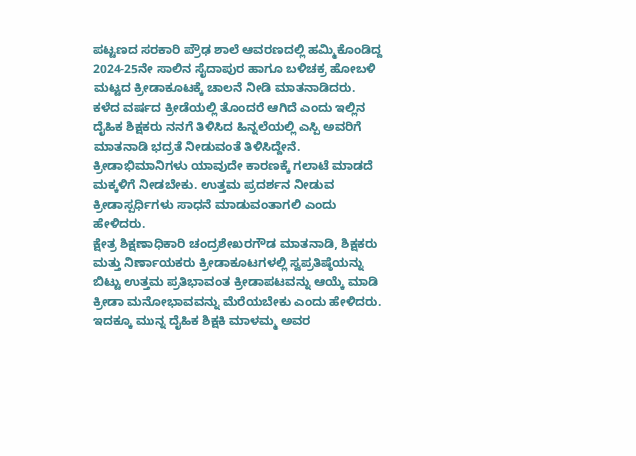ಪಟ್ಟಣದ ಸರಕಾರಿ ಪ್ರೌಢ ಶಾಲೆ ಆವರಣದಲ್ಲಿ ಹಮ್ಮಿಕೊಂಡಿದ್ದ 2024-25ನೇ ಸಾಲಿನ ಸೈದಾಪುರ ಹಾಗೂ ಬಳಿಚಕ್ರ ಹೋಬಳಿ ಮಟ್ಟದ ಕ್ರೀಡಾಕೂಟಕ್ಕೆ ಚಾಲನೆ ನೀಡಿ ಮಾತನಾಡಿದರು. ಕಳೆದ ವರ್ಷದ ಕ್ರೀಡೆಯಲ್ಲಿ ತೊಂದರೆ ಆಗಿದೆ ಎಂದು ಇಲ್ಲಿನ ದೈಹಿಕ ಶಿಕ್ಷಕರು ನನಗೆ ತಿಳಿಸಿದ ಹಿನ್ನಲೆಯಲ್ಲಿ ಎಸ್ಪಿ ಅವರಿಗೆ ಮಾತನಾಡಿ ಭದ್ರತೆ ನೀಡುವಂತೆ ತಿಳಿಸಿದ್ದೇನೆ. ಕ್ರೀಡಾಭಿಮಾನಿಗಳು ಯಾವುದೇ ಕಾರಣಕ್ಕೆ ಗಲಾಟೆ ಮಾಡದೆ ಮಕ್ಕಳಿಗೆ ನೀಡಬೇಕು. ಉತ್ತಮ ಪ್ರದರ್ಶನ ನೀಡುವ ಕ್ರೀಡಾಸ್ಪರ್ಧಿಗಳು ಸಾಧನೆ ಮಾಡುವಂತಾಗಲಿ ಎಂದು ಹೇಳಿದರು.
ಕ್ಷೇತ್ರ ಶಿಕ್ಷಣಾಧಿಕಾರಿ ಚಂದ್ರಶೇಖರಗೌಡ ಮಾತನಾಡಿ, ಶಿಕ್ಷಕರು ಮತ್ತು ನಿರ್ಣಾಯಕರು ಕ್ರೀಡಾಕೂಟಗಳಲ್ಲಿ ಸ್ವಪ್ರತಿಷ್ಠೆಯನ್ನು ಬಿಟ್ಟು ಉತ್ತಮ ಪ್ರತಿಭಾವಂತ ಕ್ರೀಡಾಪಟವನ್ನು ಆಯ್ಕೆ ಮಾಡಿ ಕ್ರೀಡಾ ಮನೋಭಾವವನ್ನು ಮೆರೆಯಬೇಕು ಎಂದು ಹೇಳಿದರು. ಇದಕ್ಕೂ ಮುನ್ನ ದೈಹಿಕ ಶಿಕ್ಷಕಿ ಮಾಳಮ್ಮ ಅವರ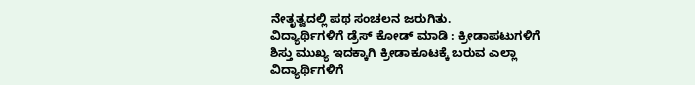ನೇತೃತ್ವದಲ್ಲಿ ಪಥ ಸಂಚಲನ ಜರುಗಿತು.
ವಿದ್ಯಾರ್ಥಿಗಳಿಗೆ ಡ್ರೆಸ್ ಕೋಡ್ ಮಾಡಿ : ಕ್ರೀಡಾಪಟುಗಳಿಗೆ ಶಿಸ್ತು ಮುಖ್ಯ ಇದಕ್ಕಾಗಿ ಕ್ರೀಡಾಕೂಟಕ್ಕೆ ಬರುವ ಎಲ್ಲಾ ವಿದ್ಯಾರ್ಥಿಗಳಿಗೆ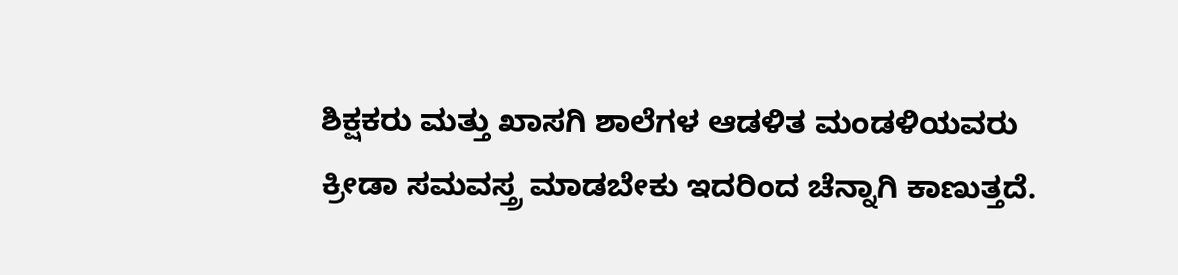ಶಿಕ್ಷಕರು ಮತ್ತು ಖಾಸಗಿ ಶಾಲೆಗಳ ಆಡಳಿತ ಮಂಡಳಿಯವರು ಕ್ರೀಡಾ ಸಮವಸ್ತ್ರ ಮಾಡಬೇಕು ಇದರಿಂದ ಚೆನ್ನಾಗಿ ಕಾಣುತ್ತದೆ.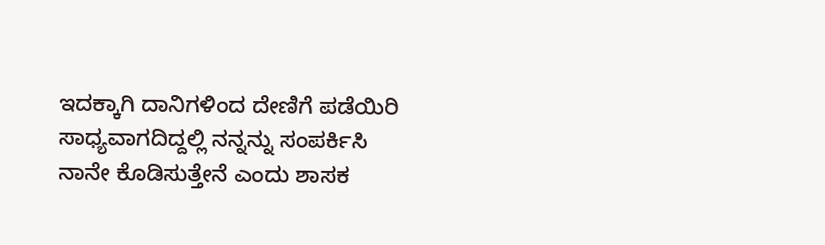ಇದಕ್ಕಾಗಿ ದಾನಿಗಳಿಂದ ದೇಣಿಗೆ ಪಡೆಯಿರಿ ಸಾಧ್ಯವಾಗದಿದ್ದಲ್ಲಿ ನನ್ನನ್ನು ಸಂಪರ್ಕಿಸಿ ನಾನೇ ಕೊಡಿಸುತ್ತೇನೆ ಎಂದು ಶಾಸಕ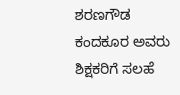ಶರಣಗೌಡ ಕಂದಕೂರ ಅವರು ಶಿಕ್ಷಕರಿಗೆ ಸಲಹೆ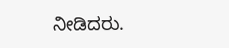ನೀಡಿದರು.